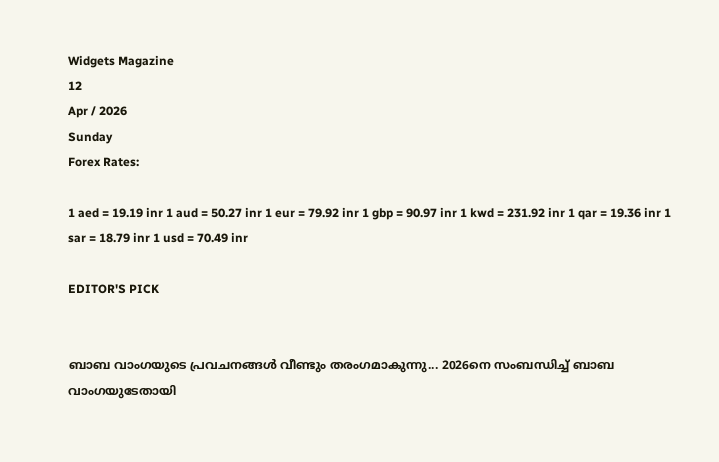Widgets Magazine
12
Apr / 2026
Sunday
Forex Rates:

1 aed = 19.19 inr 1 aud = 50.27 inr 1 eur = 79.92 inr 1 gbp = 90.97 inr 1 kwd = 231.92 inr 1 qar = 19.36 inr 1 sar = 18.79 inr 1 usd = 70.49 inr

EDITOR'S PICK


ബാബ വാംഗയുടെ പ്രവചനങ്ങൾ വീണ്ടും തരംഗമാകുന്നു... 2026നെ സംബന്ധിച്ച് ബാബ വാംഗയുടേതായി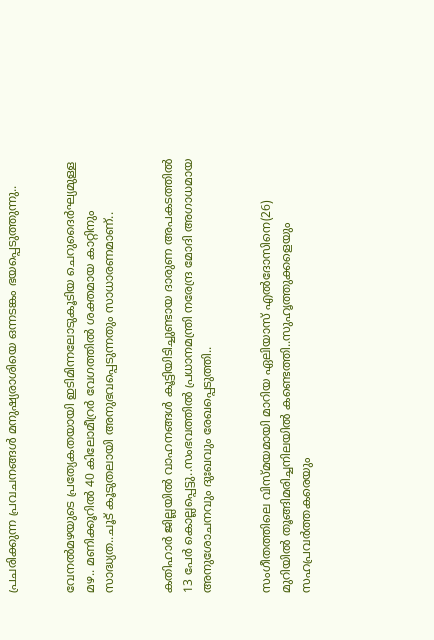പ്രചരിക്കുന്ന പ്രവചനങ്ങൾ മനുഷ്യരാശിയെ ഒന്നടങ്കം ഭയപ്പെടുത്തുന്നു..


വേനൽമഴയുടെ പ്രത്യേകതയായി ഇടിമിന്നലോടുകൂടിയ ചെറുദൈർഘ്യമുള്ള മഴ.. മണിക്കൂറിൽ 40 കിലോമീറ്രർ വേഗത്തിൽ ശക്തമായ കാറ്റിനും സാദ്ധ്യത..ചൂട് കൂടുതലായി അനുഭവപ്പെടുന്നതും സാധാരണമാണ്..


കതിഹാർ ജില്ലയിൽ വാഹനങ്ങൾ കൂട്ടിയിടിച്ചുണ്ടായ ദാരുണ അപകടത്തിൽ 13 പേർ കൊല്ലപ്പെട്ടു..സംഭവത്തിൽ പ്രധാനമന്ത്രി നരേന്ദ്ര മോദി അഗാധമായ അനുശോചനവും ദുഃഖവും രേഖപ്പെടുത്തി..


സംഗീതത്തിലെ വിസ്മയമായി മാറിയ ഏലിയാസ് എൽദോസിനെ(26) മുറിയിൽ തൂങ്ങിമരിച്ചനിലയിൽ കണ്ടെത്തി..സുഹൃത്തുക്കളെയും സഹപ്രവർത്തകരെയും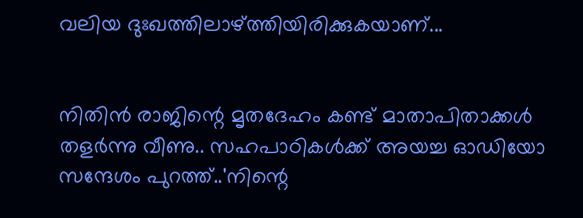വലിയ ദുഃഖത്തിലാഴ്ത്തിയിരിക്കുകയാണ്...


നിതിൻ രാജിന്റെ മൃതദേഹം കണ്ട് മാതാപിതാക്കൾ തളർന്നു വീണു.. സഹപാഠികള്‍ക്ക് അയച്ച ഓഡിയോ സന്ദേശം പുറത്ത്..'നിന്റെ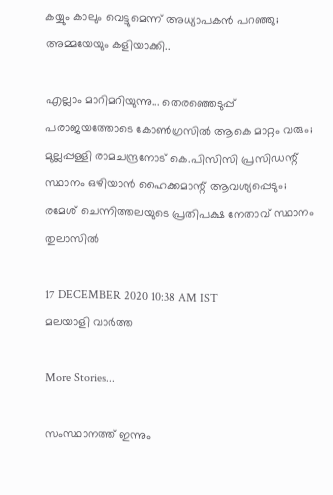കയ്യും കാലും വെട്ടുമെന്ന് അധ്യാപകന്‍ പറഞ്ഞു; അമ്മയേയും കളിയാക്കി..

എല്ലാം മാറിമറിയുന്നു... തെരഞ്ഞെടുപ്പ് പരാജയത്തോടെ കോണ്‍ഗ്രസില്‍ ആകെ മാറ്റം വരും; മുല്ലപ്പള്ളി രാമചന്ദ്രനോട് കെ.പിസിസി പ്രസിഡന്റ് സ്ഥാനം ഒഴിയാന്‍ ഹൈക്കമാന്റ് ആവശ്യപ്പെടും; രമേശ് ചെന്നിത്തലയുടെ പ്രതിപക്ഷ നേതാവ് സ്ഥാനം തുലാസില്‍

17 DECEMBER 2020 10:38 AM IST
മലയാളി വാര്‍ത്ത

More Stories...

സംസ്ഥാനത്ത് ഇന്നും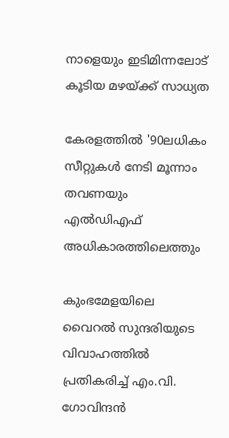നാളെയും ഇടിമിന്നലോട് കൂടിയ മഴയ്ക്ക് സാധ്യത

കേരളത്തില്‍ '90ലധികം സീറ്റുകള്‍ നേടി മൂന്നാം തവണയും എല്‍ഡിഎഫ് അധികാരത്തിലെത്തും

കുംഭമേളയിലെ വൈറല്‍ സുന്ദരിയുടെ വിവാഹത്തില്‍ പ്രതികരിച്ച് എം.വി. ഗോവിന്ദന്‍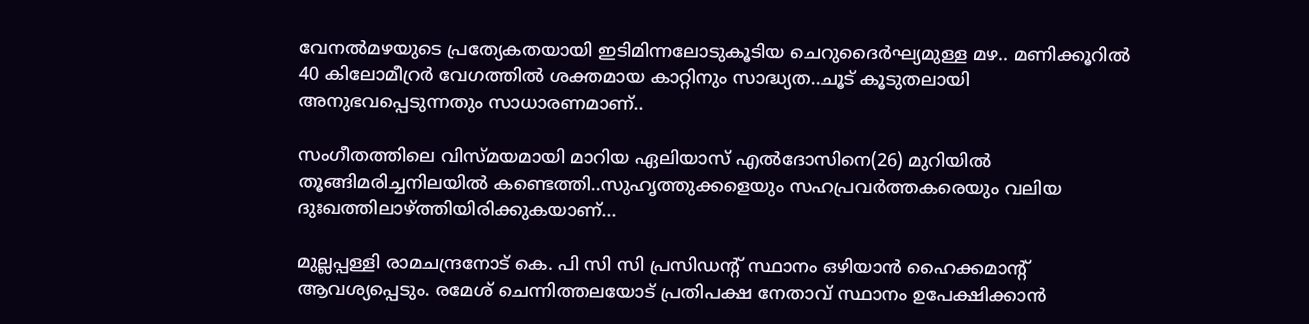വേനൽമഴയുടെ പ്രത്യേകതയായി ഇടിമിന്നലോടുകൂടിയ ചെറുദൈർഘ്യമുള്ള മഴ.. മണിക്കൂറിൽ 40 കിലോമീറ്രർ വേഗത്തിൽ ശക്തമായ കാറ്റിനും സാദ്ധ്യത..ചൂട് കൂടുതലായി അനുഭവപ്പെടുന്നതും സാധാരണമാണ്..

സംഗീതത്തിലെ വിസ്മയമായി മാറിയ ഏലിയാസ് എൽദോസിനെ(26) മുറിയിൽ തൂങ്ങിമരിച്ചനിലയിൽ കണ്ടെത്തി..സുഹൃത്തുക്കളെയും സഹപ്രവർത്തകരെയും വലിയ ദുഃഖത്തിലാഴ്ത്തിയിരിക്കുകയാണ്...

മുല്ലപ്പള്ളി രാമചന്ദ്രനോട് കെ. പി സി സി പ്രസിഡന്റ് സ്ഥാനം ഒഴിയാന്‍ ഹൈക്കമാന്റ് ആവശ്യപ്പെടും. രമേശ് ചെന്നിത്തലയോട് പ്രതിപക്ഷ നേതാവ് സ്ഥാനം ഉപേക്ഷിക്കാന്‍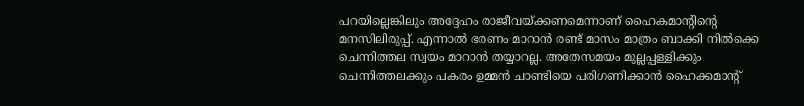പറയില്ലെങ്കിലും അദ്ദേഹം രാജീവയ്ക്കണമെന്നാണ് ഹൈകമാന്റിന്റെ മനസിലിരുപ്പ്. എന്നാല്‍ ഭരണം മാറാന്‍ രണ്ട് മാസം മാത്രം ബാക്കി നില്‍ക്കെ ചെന്നിത്തല സ്വയം മാറാന്‍ തയ്യാറല്ല. അതേസമയം മുല്ലപ്പള്ളിക്കും ചെന്നിത്തലക്കും പകരം ഉമ്മന്‍ ചാണ്ടിയെ പരിഗണിക്കാന്‍ ഹൈക്കമാന്റ്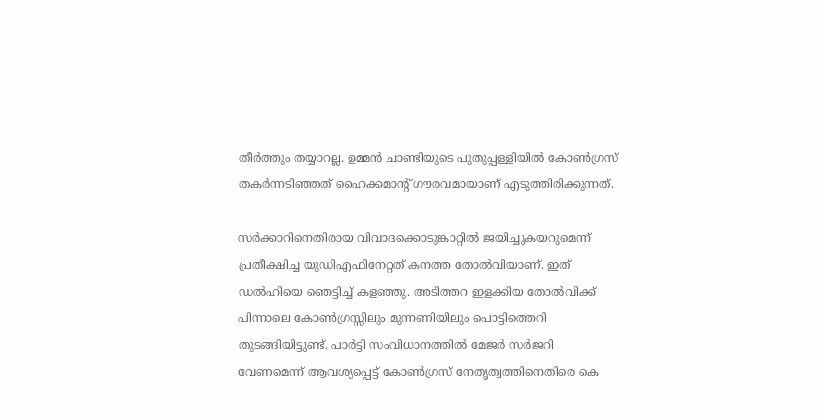തീര്‍ത്തും തയ്യാറല്ല. ഉമ്മന്‍ ചാണ്ടിയുടെ പുതുപ്പള്ളിയില്‍ കോണ്‍ഗ്രസ് തകര്‍ന്നടിഞ്ഞത് ഹൈക്കമാന്റ് ഗൗരവമായാണ് എടുത്തിരിക്കുന്നത്.

സര്‍ക്കാറിനെതിരായ വിവാദക്കൊടുങ്കാറ്റില്‍ ജയിച്ചുകയറുമെന്ന് പ്രതീക്ഷിച്ച യുഡിഎഫിനേറ്റത് കനത്ത തോല്‍വിയാണ്. ഇത് ഡല്‍ഹിയെ ഞെട്ടിച്ച് കളഞ്ഞു. അടിത്തറ ഇളക്കിയ തോല്‍വിക്ക് പിന്നാലെ കോണ്‍ഗ്രസ്സിലും മുന്നണിയിലും പൊട്ടിത്തെറി തുടങ്ങിയിട്ടുണ്ട്. പാര്‍ട്ടി സംവിധാനത്തില്‍ മേജര്‍ സര്‍ജറി വേണമെന്ന് ആവശ്യപ്പെട്ട് കോണ്‍ഗ്രസ് നേതൃത്വത്തിനെതിരെ കെ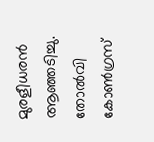മുരളീധരന്‍ ആഞ്ഞടിച്ചു. തോല്‍വി കോണ്‍ഗ്രസ്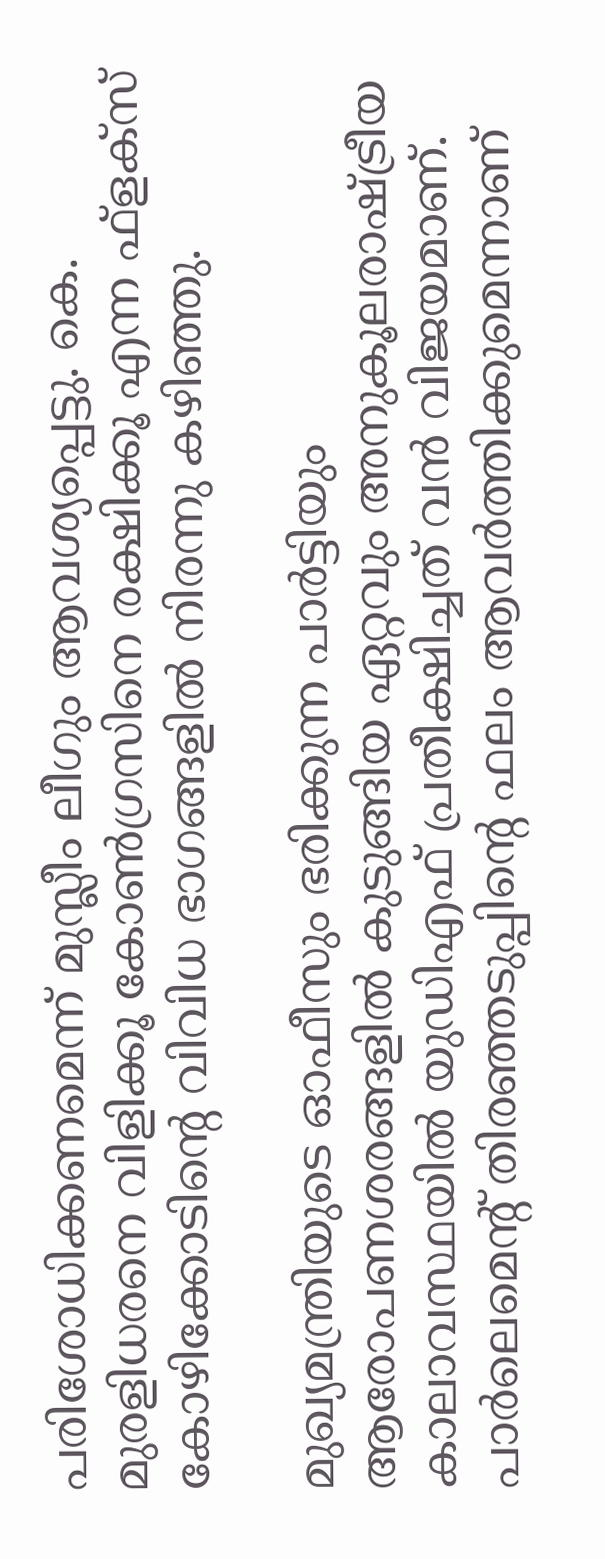പരിശോധിക്കണമെന്ന് മുസ്ലീം ലീഗും ആവശ്യപ്പെട്ടു. കെ. മുരളിധരനെ വിളിക്കൂ കോണ്‍ഗ്രസിനെ രക്ഷിക്കൂ എന്ന ഫ്‌ളക്‌സ് കോഴിക്കോടിന്റെ വിവിധ ഭാഗങ്ങളില്‍ നിരന്നു കഴിഞ്ഞു.

മുഖ്യമന്ത്രിയുടെ ഓഫീസും ഭരിക്കുന്ന പാര്‍ട്ടിയും ആരോപണശരങ്ങളില്‍ കുടുങ്ങിയ ഏറ്റവും അനുകൂലരാഷ്ട്രീയ കാലാവസ്ഥയില്‍ യുഡിഎഫ് പ്രതീക്ഷിച്ചത് വന്‍ വിജയമാണ്. പാര്‍ലെമെന്റ് തിരഞ്ഞടുപ്പിന്റെ ഫലം ആവര്‍ത്തിക്കുമെന്നാണ്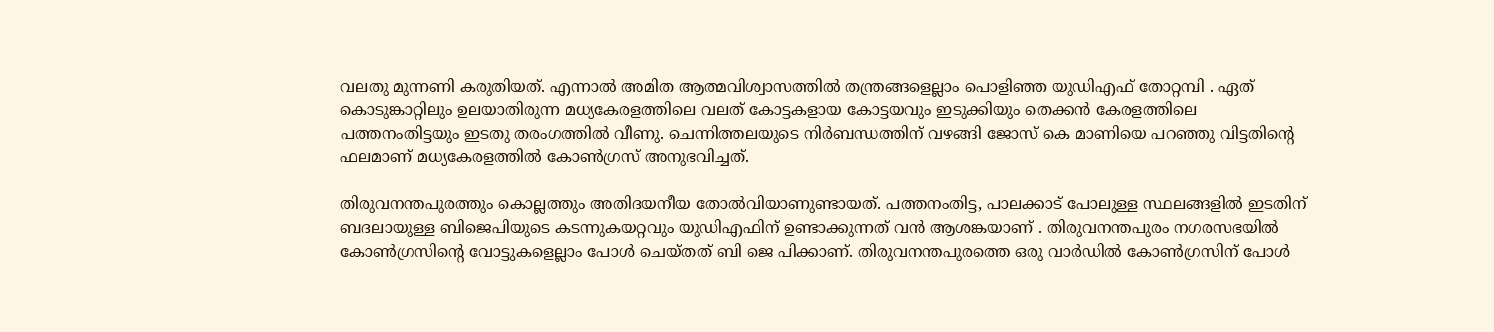വലതു മുന്നണി കരുതിയത്. എന്നാല്‍ അമിത ആത്മവിശ്വാസത്തില്‍ തന്ത്രങ്ങളെല്ലാം പൊളിഞ്ഞ യുഡിഎഫ് തോറ്റമ്പി . ഏത് കൊടുങ്കാറ്റിലും ഉലയാതിരുന്ന മധ്യകേരളത്തിലെ വലത് കോട്ടകളായ കോട്ടയവും ഇടുക്കിയും തെക്കന്‍ കേരളത്തിലെ പത്തനംതിട്ടയും ഇടതു തരംഗത്തില്‍ വീണു. ചെന്നിത്തലയുടെ നിര്‍ബന്ധത്തിന് വഴങ്ങി ജോസ് കെ മാണിയെ പറഞ്ഞു വിട്ടതിന്റെ ഫലമാണ് മധ്യകേരളത്തില്‍ കോണ്‍ഗ്രസ് അനുഭവിച്ചത്.

തിരുവനന്തപുരത്തും കൊല്ലത്തും അതിദയനീയ തോല്‍വിയാണുണ്ടായത്. പത്തനംതിട്ട, പാലക്കാട് പോലുള്ള സ്ഥലങ്ങളില്‍ ഇടതിന് ബദലായുള്ള ബിജെപിയുടെ കടന്നുകയറ്റവും യുഡിഎഫിന് ഉണ്ടാക്കുന്നത് വന്‍ ആശങ്കയാണ് . തിരുവനന്തപുരം നഗരസഭയില്‍ കോണ്‍ഗ്രസിന്റെ വോട്ടുകളെല്ലാം പോള്‍ ചെയ്തത് ബി ജെ പിക്കാണ്. തിരുവനന്തപുരത്തെ ഒരു വാര്‍ഡില്‍ കോണ്‍ഗ്രസിന് പോള്‍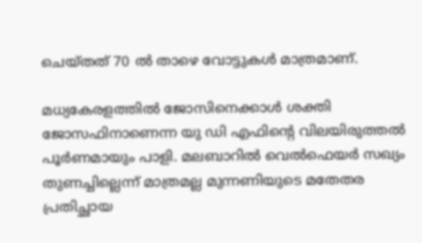ചെയ്തത് 70 ല്‍ താഴെ വോട്ടുകള്‍ മാത്രമാണ്.

മധ്യകേരളത്തില്‍ ജോസിനെക്കാള്‍ ശക്തി ജോസഫിനാണെന്ന യു ഡി എഫിന്റെ വിലയിരുത്തല്‍ പൂര്‍ണമായും പാളി. മലബാറില്‍ വെല്‍ഫെയര്‍ സഖ്യം തുണച്ചില്ലെന്ന് മാത്രമല്ല മുന്നണിയുടെ മതേതര പ്രതിച്ഛായ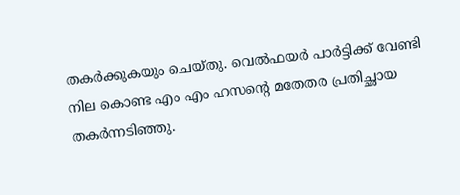തകര്‍ക്കുകയും ചെയ്തു. വെല്‍ഫയര്‍ പാര്‍ട്ടിക്ക് വേണ്ടി നില കൊണ്ട എം എം ഹസന്റെ മതേതര പ്രതിച്ഛായ തകര്‍ന്നടിഞ്ഞു.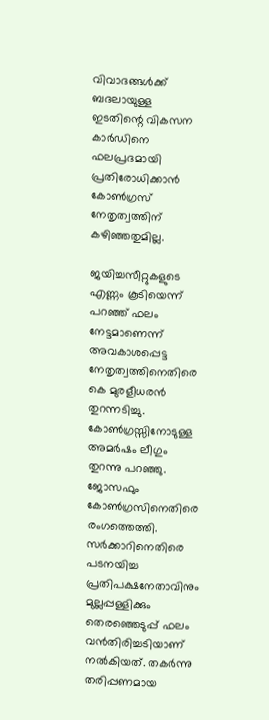വിവാദങ്ങള്‍ക്ക് ബദലായുള്ള ഇടതിന്റെ വികസന കാര്‍ഡിനെ ഫലപ്രദമായി പ്രതിരോധിക്കാന്‍ കോണ്‍ഗ്രസ് നേതൃത്വത്തിന് കഴിഞ്ഞതുമില്ല.

ജയിച്ചസീറ്റുകളുടെ എണ്ണം കൂടിയെന്ന് പറഞ്ഞ് ഫലം നേട്ടമാണെന്ന് അവകാശപ്പെട്ട നേതൃത്വത്തിനെതിരെ കെ മുരളീധരന്‍ തുറന്നടിച്ചു. കോണ്‍ഗ്രസ്സിനോടുള്ള അമര്‍ഷം ലീഗും തുറന്നു പറഞ്ഞു. ജോസഫും കോണ്‍ഗ്രസിനെതിരെ രംഗത്തെത്തി. സര്‍ക്കാറിനെതിരെ പടനയിച്ച പ്രതിപക്ഷനേതാവിനും മുല്ലപ്പള്ളിക്കും തെരഞ്ഞെടുപ്പ് ഫലം വന്‍തിരിച്ചടിയാണ് നല്‍കിയത്. തകര്‍ന്നു തരിപ്പണമായ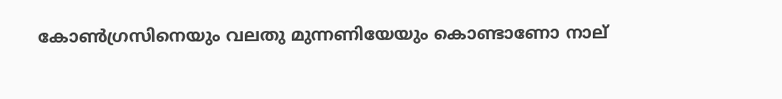കോണ്‍ഗ്രസിനെയും വലതു മുന്നണിയേയും കൊണ്ടാണോ നാല്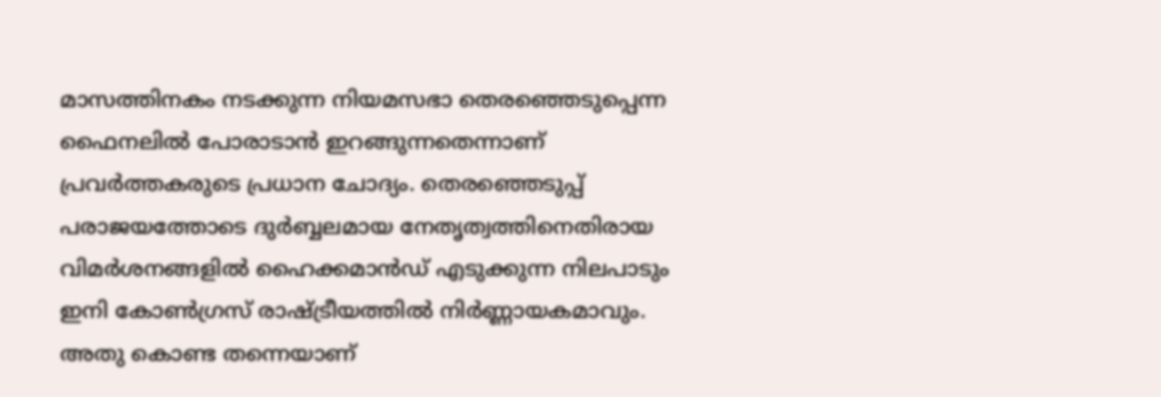മാസത്തിനകം നടക്കുന്ന നിയമസഭാ തെരഞ്ഞെടുപ്പെന്ന ഫൈനലില്‍ പോരാടാന്‍ ഇറങ്ങുന്നതെന്നാണ് പ്രവര്‍ത്തകരുടെ പ്രധാന ചോദ്യം. തെരഞ്ഞെടുപ്പ് പരാജയത്തോടെ ദുര്‍ബ്ബലമായ നേതൃത്വത്തിനെതിരായ വിമര്‍ശനങ്ങളില്‍ ഹൈക്കമാന്‍ഡ് എടുക്കുന്ന നിലപാടും ഇനി കോണ്‍ഗ്രസ് രാഷ്ട്രീയത്തില്‍ നിര്‍ണ്ണായകമാവും. അതു കൊണ്ട തന്നെയാണ്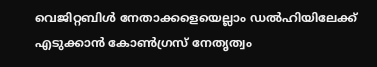വെജിറ്റബിള്‍ നേതാക്കളെയെല്ലാം ഡല്‍ഹിയിലേക്ക് എടുക്കാന്‍ കോണ്‍ഗ്രസ് നേതൃത്വം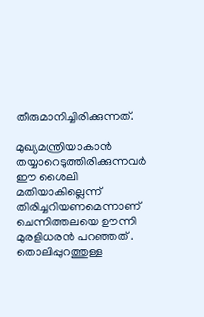തീരുമാനിച്ചിരിക്കുന്നത്.

മുഖ്യമന്ത്രിയാകാന്‍ തയ്യാറെടുത്തിരിക്കുന്നവര്‍ ഈ ശൈലി മതിയാകില്ലെന്ന് തിരിച്ചറിയണമെന്നാണ് ചെന്നിത്തലയെ ഊന്നി മുരളിധരന്‍ പറഞ്ഞത് . തൊലിപ്പുറത്തുള്ള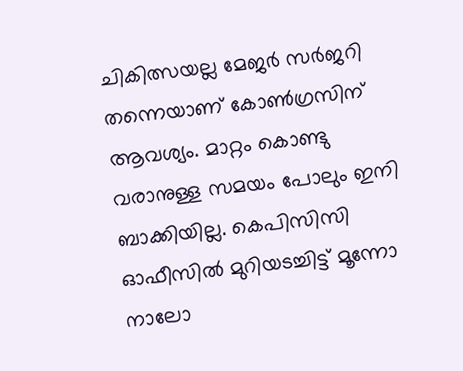ചികിത്സയല്ല മേജര്‍ സര്‍ജറി തന്നെയാണ് കോണ്‍ഗ്രസിന് ആവശ്യം. മാറ്റം കൊണ്ടു വരാനുള്ള സമയം പോലും ഇനി ബാക്കിയില്ല. കെപിസിസി ഓഫീസില്‍ മുറിയടച്ചിട്ട് മൂന്നോ നാലോ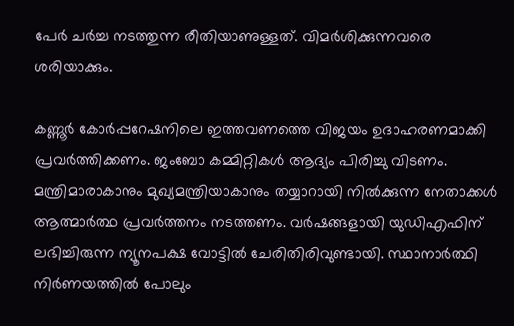പേര്‍ ചര്‍ച്ച നടത്തുന്ന രീതിയാണുള്ളത്. വിമര്‍ശിക്കുന്നവരെ ശരിയാക്കും.

കണ്ണൂര്‍ കോര്‍പ്പറേഷനിലെ ഇത്തവണത്തെ വിജയം ഉദാഹരണമാക്കി പ്രവര്‍ത്തിക്കണം. ജംബോ കമ്മിറ്റികള്‍ ആദ്യം പിരിച്ചു വിടണം. മന്ത്രിമാരാകാനും മുഖ്യമന്ത്രിയാകാനും തയ്യാറായി നില്‍ക്കുന്ന നേതാക്കള്‍ ആത്മാര്‍ത്ഥ പ്രവര്‍ത്തനം നടത്തണം. വര്‍ഷങ്ങളായി യുഡിഎഫിന് ലഭിച്ചിരുന്ന ന്യൂനപക്ഷ വോട്ടില്‍ ചേരിതിരിവുണ്ടായി. സ്ഥാനാര്‍ത്ഥി നിര്‍ണയത്തില്‍ പോലും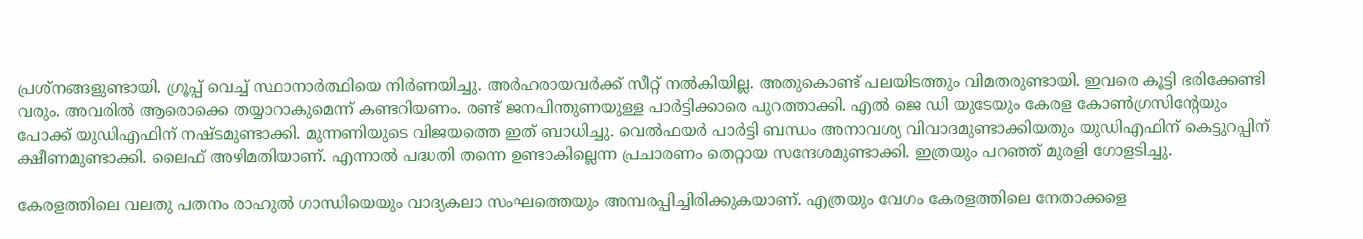പ്രശ്‌നങ്ങളുണ്ടായി. ഗ്രൂപ്പ് വെച്ച് സ്ഥാനാര്‍ത്ഥിയെ നിര്‍ണയിച്ചു. അര്‍ഹരായവര്‍ക്ക് സീറ്റ് നല്‍കിയില്ല. അതുകൊണ്ട് പലയിടത്തും വിമതരുണ്ടായി. ഇവരെ കൂട്ടി ഭരിക്കേണ്ടി വരും. അവരില്‍ ആരൊക്കെ തയ്യാറാകുമെന്ന് കണ്ടറിയണം. രണ്ട് ജനപിന്തുണയുള്ള പാര്‍ട്ടിക്കാരെ പുറത്താക്കി. എല്‍ ജെ ഡി യുടേയും കേരള കോണ്‍ഗ്രസിന്റേയും പോക്ക് യുഡിഎഫിന് നഷ്ടമുണ്ടാക്കി. മുന്നണിയുടെ വിജയത്തെ ഇത് ബാധിച്ചു. വെല്‍ഫയര്‍ പാര്‍ട്ടി ബന്ധം അനാവശ്യ വിവാദമുണ്ടാക്കിയതും യുഡിഎഫിന് കെട്ടുറപ്പിന് ക്ഷീണമുണ്ടാക്കി. ലൈഫ് അഴിമതിയാണ്. എന്നാല്‍ പദ്ധതി തന്നെ ഉണ്ടാകില്ലെന്ന പ്രചാരണം തെറ്റായ സന്ദേശമുണ്ടാക്കി. ഇത്രയും പറഞ്ഞ് മുരളി ഗോളടിച്ചു.

കേരളത്തിലെ വലതു പതനം രാഹുല്‍ ഗാന്ധിയെയും വാദ്യകലാ സംഘത്തെയും അമ്പരപ്പിച്ചിരിക്കുകയാണ്. എത്രയും വേഗം കേരളത്തിലെ നേതാക്കളെ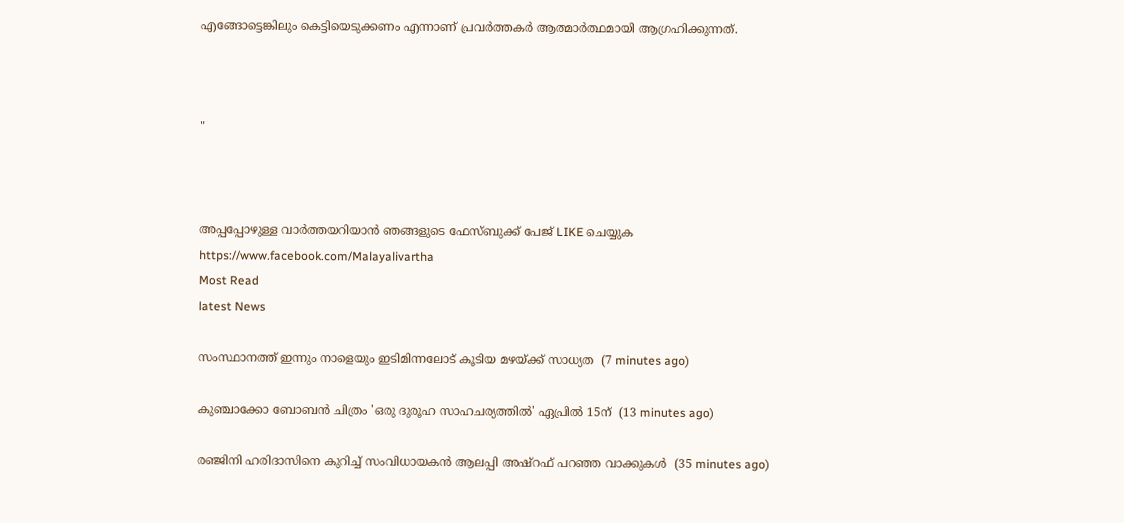എങ്ങോട്ടെങ്കിലും കെട്ടിയെടുക്കണം എന്നാണ് പ്രവര്‍ത്തകര്‍ ആത്മാര്‍ത്ഥമായി ആഗ്രഹിക്കുന്നത്.



"



അപ്പപ്പോഴുള്ള വാര്‍ത്തയറിയാന്‍ ഞങ്ങളുടെ ഫേസ്‌ബുക്ക്‌ പേജ് LIKE ചെയ്യുക
https://www.facebook.com/Malayalivartha
Most Read
latest News

സംസ്ഥാനത്ത് ഇന്നും നാളെയും ഇടിമിന്നലോട് കൂടിയ മഴയ്ക്ക് സാധ്യത  (7 minutes ago)

കുഞ്ചാക്കോ ബോബന്‍ ചിത്രം 'ഒരു ദുരൂഹ സാഹചര്യത്തില്‍' ഏപ്രില്‍ 15ന്  (13 minutes ago)

രഞ്ജിനി ഹരിദാസിനെ കുറിച്ച് സംവിധായകന്‍ ആലപ്പി അഷ്‌റഫ് പറഞ്ഞ വാക്കുകള്‍  (35 minutes ago)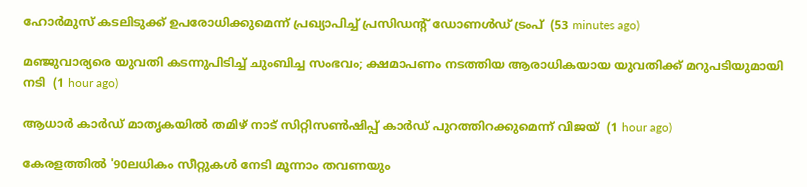ഹോര്‍മുസ് കടലിടുക്ക് ഉപരോധിക്കുമെന്ന് പ്രഖ്യാപിച്ച് പ്രസിഡന്റ് ഡോണള്‍ഡ് ട്രംപ്  (53 minutes ago)

മഞ്ജുവാര്യരെ യുവതി കടന്നുപിടിച്ച് ചുംബിച്ച സംഭവം; ക്ഷമാപണം നടത്തിയ ആരാധികയായ യുവതിക്ക് മറുപടിയുമായി നടി  (1 hour ago)

ആധാര്‍ കാര്‍ഡ് മാതൃകയില്‍ തമിഴ് നാട് സിറ്റിസണ്‍ഷിപ്പ് കാര്‍ഡ് പുറത്തിറക്കുമെന്ന് വിജയ്  (1 hour ago)

കേരളത്തില്‍ '90ലധികം സീറ്റുകള്‍ നേടി മൂന്നാം തവണയും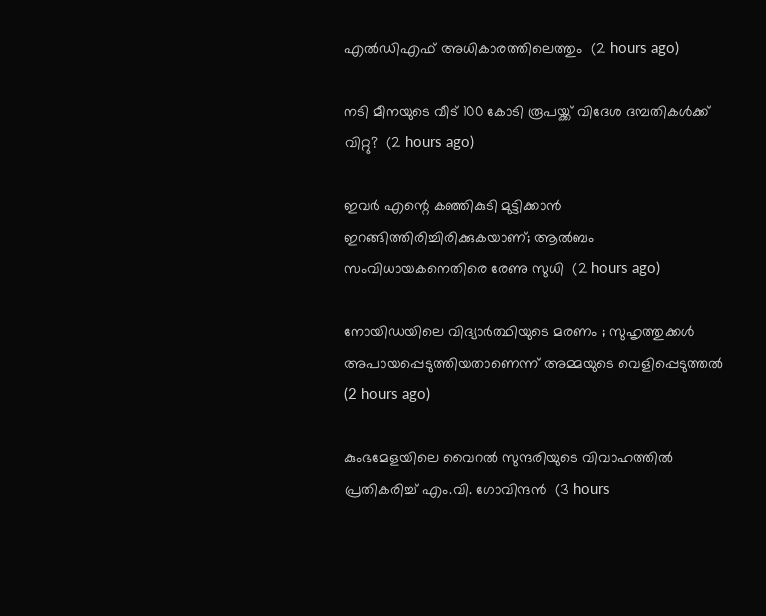എല്‍ഡിഎഫ് അധികാരത്തിലെത്തും  (2 hours ago)

നടി മീനയുടെ വീട് 100 കോടി രൂപയ്ക്ക് വിദേശ ദമ്പതികള്‍ക്ക് വിറ്റു?  (2 hours ago)

ഇവര്‍ എന്റെ കഞ്ഞികുടി മുട്ടിക്കാന്‍ ഇറങ്ങിത്തിരിച്ചിരിക്കുകയാണ്; ആല്‍ബം സംവിധായകനെതിരെ രേണു സുധി  (2 hours ago)

നോയിഡയിലെ വിദ്യാര്‍ത്ഥിയുടെ മരണം ; സുഹൃത്തുക്കള്‍ അപായപ്പെടുത്തിയതാണെന്ന് അമ്മയുടെ വെളിപ്പെടുത്തല്‍  (2 hours ago)

കുംഭമേളയിലെ വൈറല്‍ സുന്ദരിയുടെ വിവാഹത്തില്‍ പ്രതികരിച്ച് എം.വി. ഗോവിന്ദന്‍  (3 hours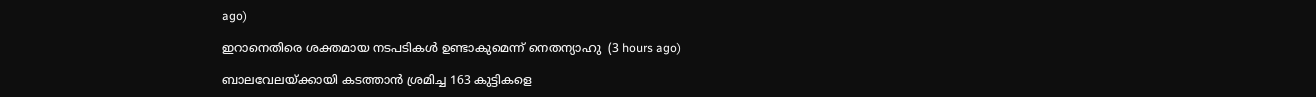ago)

ഇറാനെതിരെ ശക്തമായ നടപടികള്‍ ഉണ്ടാകുമെന്ന് നെതന്യാഹു  (3 hours ago)

ബാലവേലയ്ക്കായി കടത്താന്‍ ശ്രമിച്ച 163 കുട്ടികളെ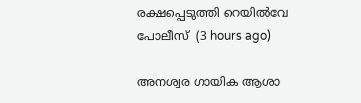രക്ഷപ്പെടുത്തി റെയില്‍വേ പോലീസ്  (3 hours ago)

അനശ്വര ഗായിക ആശാ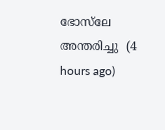ഭോസ്‌ലേ അന്തരിച്ചു  (4 hours ago)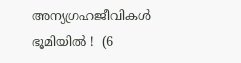അന്യഗ്രഹജീവികൾ ഭൂമിയിൽ !  (6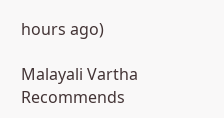hours ago)

Malayali Vartha Recommends